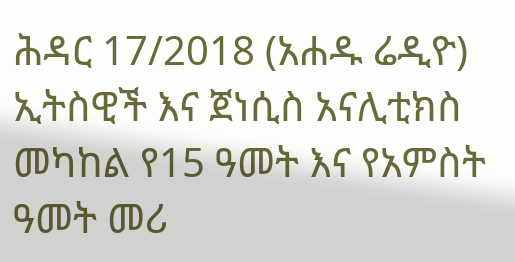ሕዳር 17/2018 (አሐዱ ሬዲዮ) ኢትስዊች እና ጀነሲስ አናሊቲክስ መካከል የ15 ዓመት እና የአምስት ዓመት መሪ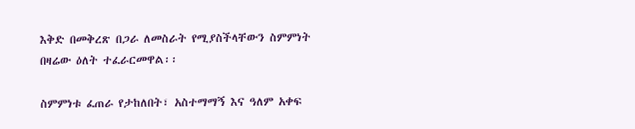እቅድ በመቅረጽ በጋራ ለመስራት የሚያስችላቸውን ስምምነት በዛሬው ዕለት ተፈራርመዋል፡፡

ስምምነቱ ፈጠራ የታከለበት፣ አስተማማኝ እና ዓለም አቀፍ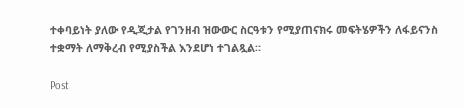ተቀባይነት ያለው የዲጂታል የገንዘብ ዝውውር ስርዓቱን የሚያጠናክሩ መፍትሄዎችን ለፋይናንስ ተቋማት ለማቅረብ የሚያስችል እንደሆነ ተገልጿል።

Post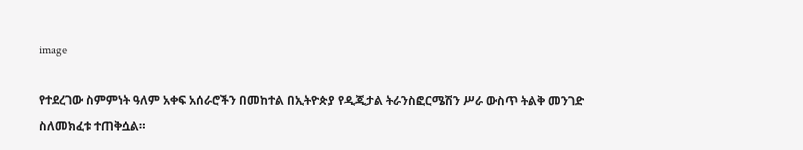image

የተደረገው ስምምነት ዓለም አቀፍ አሰራሮችን በመከተል በኢትዮጵያ የዲጂታል ትራንስፎርሜሽን ሥራ ውስጥ ትልቅ መንገድ ስለመክፈቱ ተጠቅሷል።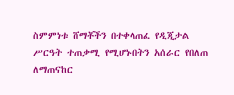ስምምነቱ ሸማቾችን በተቀላጠፈ የዲጂታል ሥርዓት ተጠቃሚ የሚሆኑበትን አሰራር የበለጠ ለማጠናከር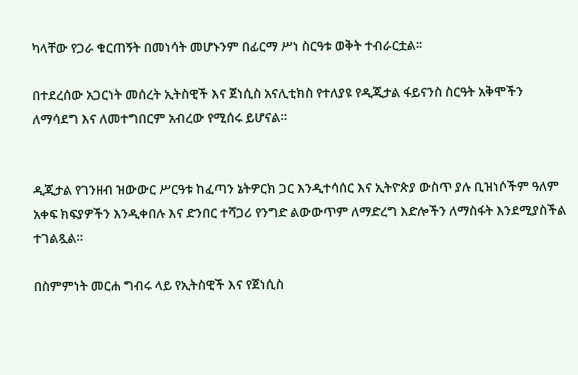ካላቸው የጋራ ቁርጠኝት በመነሳት መሆኑንም በፊርማ ሥነ ስርዓቱ ወቅት ተብራርቷል፡፡

በተደረሰው አጋርነት መሰረት ኢትስዊች እና ጀነሲስ አናሊቲክስ የተለያዩ የዲጂታል ፋይናንስ ስርዓት አቅሞችን ለማሳደግ እና ለመተግበርም አብረው የሚሰሩ ይሆናል።


ዲጂታል የገንዘብ ዝውውር ሥርዓቱ ከፈጣን ኔትዎርክ ጋር እንዲተሳሰር እና ኢትዮጵያ ውስጥ ያሉ ቢዝነሶችም ዓለም አቀፍ ክፍያዎችን እንዲቀበሉ እና ድንበር ተሻጋሪ የንግድ ልውውጥም ለማድረግ እድሎችን ለማስፋት እንደሚያስችል ተገልጿል።

በስምምነት መርሐ ግብሩ ላይ የኢትስዊች እና የጀነሲስ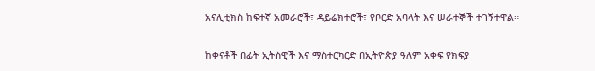አናሊቲክስ ከፍተኛ አመራሮች፣ ዳይሬክተሮች፣ የቦርድ አባላት እና ሠራተኞች ተገኝተዋል።

ከቀናቶች በፊት ኢትስዊች እና ማስተርካርድ በኢትዮጵያ ዓለም አቀፍ የክፍያ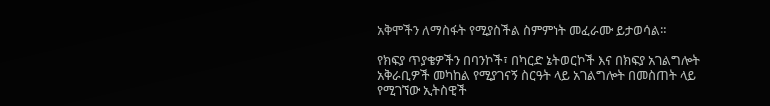አቅሞችን ለማስፋት የሚያስችል ስምምነት መፈራሙ ይታወሳል።

የክፍያ ጥያቄዎችን በባንኮች፣ በካርድ ኔትወርኮች እና በክፍያ አገልግሎት አቅራቢዎች መካከል የሚያገናኝ ስርዓት ላይ አገልግሎት በመስጠት ላይ የሚገኘው ኢትስዊች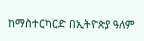ከማስተርካርድ በኢትዮጵያ ዓለም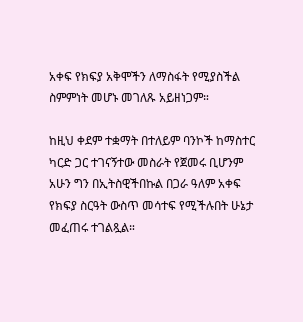አቀፍ የክፍያ አቅሞችን ለማስፋት የሚያስችል ስምምነት መሆኑ መገለጹ አይዘነጋም።

ከዚህ ቀደም ተቋማት በተለይም ባንኮች ከማስተር ካርድ ጋር ተገናኝተው መስራት የጀመሩ ቢሆንም አሁን ግን በኢትስዊችበኩል በጋራ ዓለም አቀፍ የክፍያ ስርዓት ውስጥ መሳተፍ የሚችሉበት ሁኔታ መፈጠሩ ተገልጿል።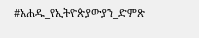#አሐዱ_የኢትዮጵያውያን_ድምጽ